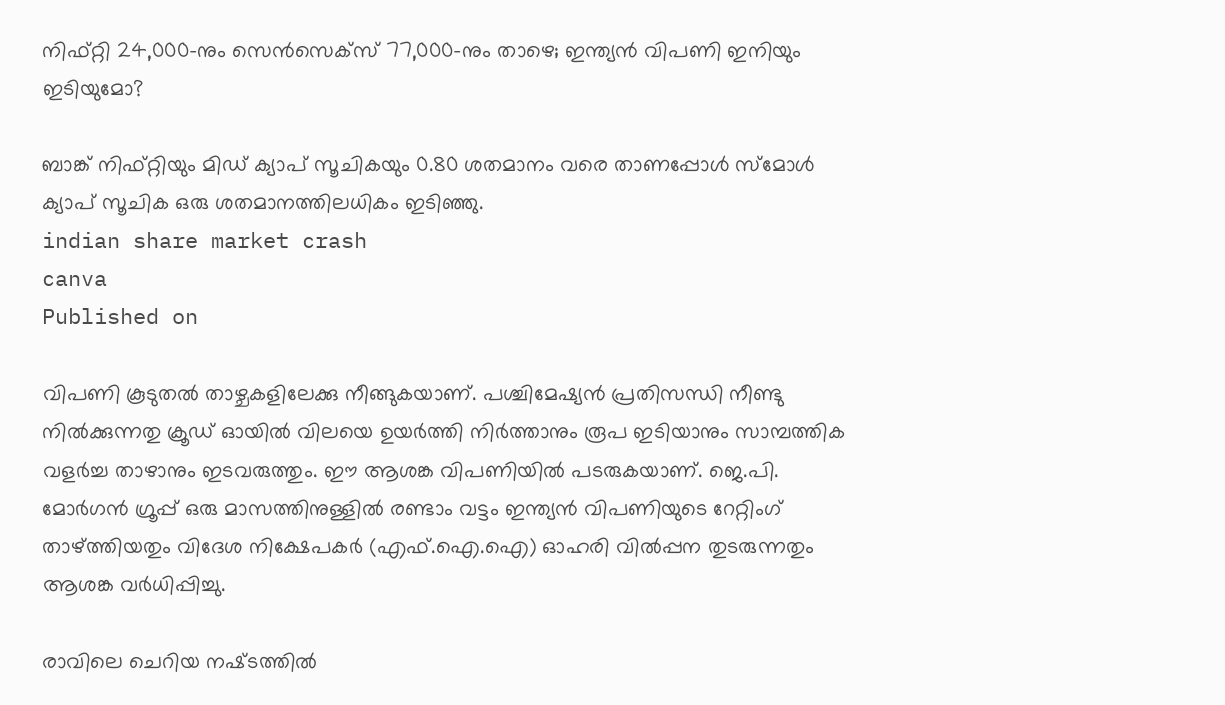നിഫ്റ്റി 24,000-നും സെൻസെക്സ് 77,000-നും താഴെ; ഇന്ത്യൻ വിപണി ഇനിയും ഇടിയുമോ?

ബാങ്ക് നിഫ്റ്റിയും മിഡ് ക്യാപ് സൂചികയും 0.80 ശതമാനം വരെ താണപ്പോൾ സ്മോൾ ക്യാപ് സൂചിക ഒരു ശതമാനത്തിലധികം ഇടിഞ്ഞു.
indian share market crash
canva
Published on

വിപണി കൂടുതൽ താഴ്ചകളിലേക്കു നീങ്ങുകയാണ്. പശ്ചിമേഷ്യൻ പ്രതിസന്ധി നീണ്ടു നിൽക്കുന്നതു ക്രൂഡ് ഓയിൽ വിലയെ ഉയർത്തി നിർത്താനും രൂപ ഇടിയാനും സാമ്പത്തിക വളർച്ച താഴാനും ഇടവരുത്തും. ഈ ആശങ്ക വിപണിയിൽ പടരുകയാണ്. ജെ.പി. മോർഗൻ ഗ്രൂപ്പ് ഒരു മാസത്തിനുള്ളിൽ രണ്ടാം വട്ടം ഇന്ത്യൻ വിപണിയുടെ റേറ്റിംഗ് താഴ്ത്തിയതും വിദേശ നിക്ഷേപകർ (എഫ്.ഐ.ഐ) ഓഹരി വിൽപ്പന തുടരുന്നതും ആശങ്ക വർധിപ്പിച്ചു.

രാവിലെ ചെറിയ നഷ്‌ടത്തിൽ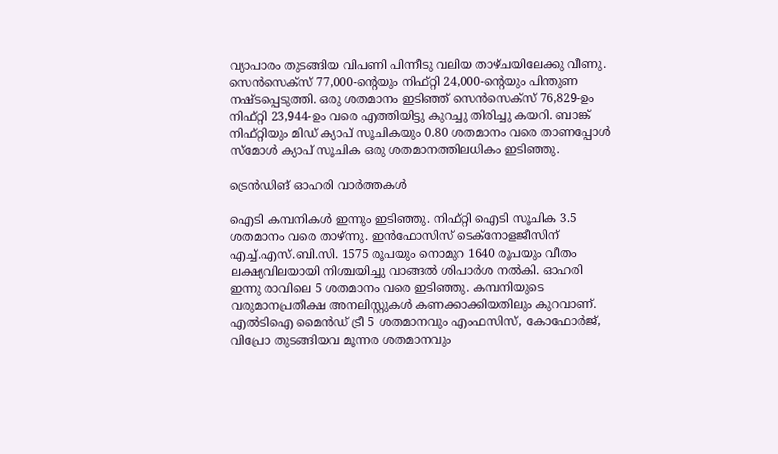വ്യാപാരം തുടങ്ങിയ വിപണി പിന്നീടു വലിയ താഴ്ചയിലേക്കു വീണു. സെൻസെക്സ് 77,000-ൻ്റെയും നിഫ്റ്റി 24,000-ൻ്റെയും പിന്തുണ നഷ്‌ടപ്പെടുത്തി. ഒരു ശതമാനം ഇടിഞ്ഞ് സെൻസെക്സ് 76,829-ഉം നിഫ്റ്റി 23,944-ഉം വരെ എത്തിയിട്ടു കുറച്ചു തിരിച്ചു കയറി. ബാങ്ക് നിഫ്റ്റിയും മിഡ് ക്യാപ് സൂചികയും 0.80 ശതമാനം വരെ താണപ്പോൾ സ്മോൾ ക്യാപ് സൂചിക ഒരു ശതമാനത്തിലധികം ഇടിഞ്ഞു.

ട്രെൻഡിങ് ഓഹരി വാർത്തകൾ

ഐടി കമ്പനികൾ ഇന്നും ഇടിഞ്ഞു. നിഫ്റ്റി ഐടി സൂചിക 3.5 ശതമാനം വരെ താഴ്ന്നു. ഇൻഫോസിസ് ടെക്നോളജീസിന് എച്ച്.എസ്.ബി.സി. 1575 രൂപയും നൊമുറ 1640 രൂപയും വീതം ലക്ഷ്യവിലയായി നിശ്ചയിച്ചു വാങ്ങൽ ശിപാർശ നൽകി. ഓഹരി ഇന്നു രാവിലെ 5 ശതമാനം വരെ ഇടിഞ്ഞു. കമ്പനിയുടെ വരുമാനപ്രതീക്ഷ അനലിസ്റ്റുകൾ കണക്കാക്കിയതിലും കുറവാണ്. എൽടിഐ മൈൻഡ് ട്രീ 5 ശതമാനവും എംഫസിസ്, കോഫോർജ്, വിപ്രോ തുടങ്ങിയവ മൂന്നര ശതമാനവും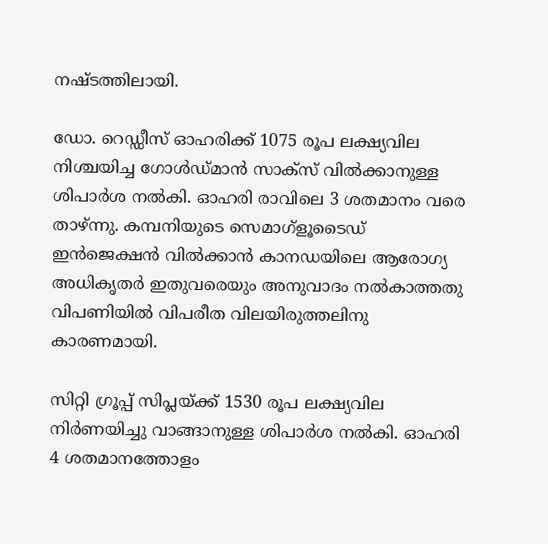നഷ്ടത്തിലായി.

ഡോ. റെഡ്ഡീസ് ഓഹരിക്ക് 1075 രൂപ ലക്ഷ്യവില നിശ്ചയിച്ച ഗോൾഡ്മാൻ സാക്സ് വിൽക്കാനുള്ള ശിപാർശ നൽകി. ഓഹരി രാവിലെ 3 ശതമാനം വരെ താഴ്ന്നു. കമ്പനിയുടെ സെമാഗ്ളൂടൈഡ് ഇൻജെക്ഷൻ വിൽക്കാൻ കാനഡയിലെ ആരോഗ്യ അധികൃതർ ഇതുവരെയും അനുവാദം നൽകാത്തതു വിപണിയിൽ വിപരീത വിലയിരുത്തലിനു കാരണമായി.

സിറ്റി ഗ്രൂപ്പ് സിപ്ലയ്ക്ക് 1530 രൂപ ലക്ഷ്യവില നിർണയിച്ചു വാങ്ങാനുള്ള ശിപാർശ നൽകി. ഓഹരി 4 ശതമാനത്തോളം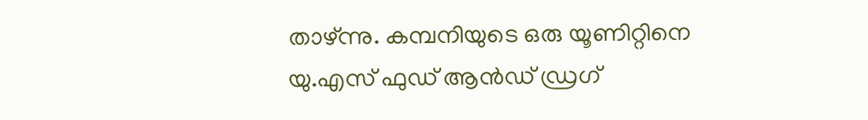താഴ്ന്നു. കമ്പനിയുടെ ഒരു യൂണിറ്റിനെ യു.എസ് ഫുഡ് ആൻഡ് ഡ്രഗ്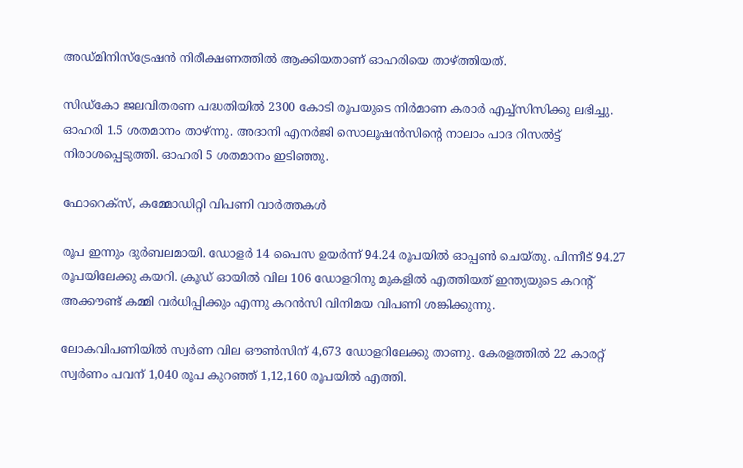അഡ്മിനിസ്ട്രേഷൻ നിരീക്ഷണത്തിൽ ആക്കിയതാണ് ഓഹരിയെ താഴ്‌ത്തിയത്.

സിഡ്‌കോ ജലവിതരണ പദ്ധതിയിൽ 2300 കോടി രൂപയുടെ നിർമാണ കരാർ എച്ച്സിസിക്കു ലഭിച്ചു. ഓഹരി 1.5 ശതമാനം താഴ്ന്നു. അദാനി എനർജി സൊലൂഷൻസിൻ്റെ നാലാം പാദ റിസൽട്ട് നിരാശപ്പെടുത്തി. ഓഹരി 5 ശതമാനം ഇടിഞ്ഞു.

ഫോറെക്സ്, കമ്മോഡിറ്റി വിപണി വാർത്തകൾ

രൂപ ഇന്നും ദുർബലമായി. ഡോളർ 14 പൈസ ഉയർന്ന് 94.24 രൂപയിൽ ഓപ്പൺ ചെയ്തു. പിന്നീട് 94.27 രൂപയിലേക്കു കയറി. ക്രൂഡ് ഓയിൽ വില 106 ഡോളറിനു മുകളിൽ എത്തിയത് ഇന്ത്യയുടെ കറൻ്റ് അക്കൗണ്ട് കമ്മി വർധിപ്പിക്കും എന്നു കറൻസി വിനിമയ വിപണി ശങ്കിക്കുന്നു.

ലോകവിപണിയിൽ സ്വർണ വില ഔൺസിന് 4,673 ഡോളറിലേക്കു താണു. കേരളത്തിൽ 22 കാരറ്റ് സ്വർണം പവന് 1,040 രൂപ കുറഞ്ഞ് 1,12,160 രൂപയിൽ എത്തി.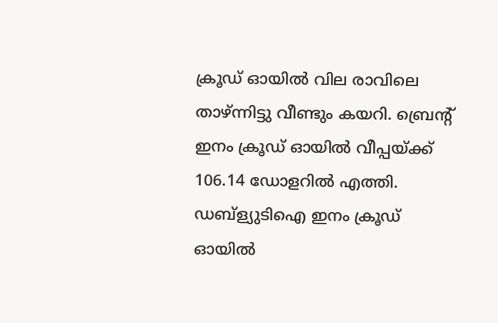ക്രൂഡ് ഓയിൽ വില രാവിലെ താഴ്ന്നിട്ടു വീണ്ടും കയറി. ബ്രെൻ്റ് ഇനം ക്രൂഡ് ഓയിൽ വീപ്പയ്ക്ക് 106.14 ഡോളറിൽ എത്തി. ഡബ്ള്യുടിഐ ഇനം ക്രൂഡ് ഓയിൽ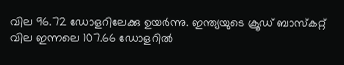വില 96.72 ഡോളറിലേക്കു ഉയർന്നു. ഇന്ത്യയുടെ ക്രൂഡ് ബാസ്കറ്റ് വില ഇന്നലെ 107.66 ഡോളറിൽ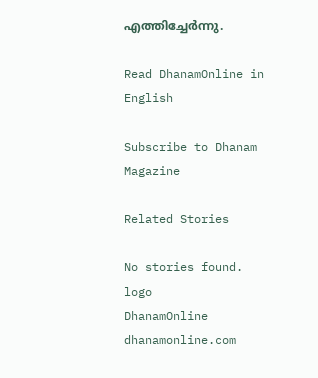എത്തിച്ചേർന്നു.

Read DhanamOnline in English

Subscribe to Dhanam Magazine

Related Stories

No stories found.
logo
DhanamOnline
dhanamonline.com